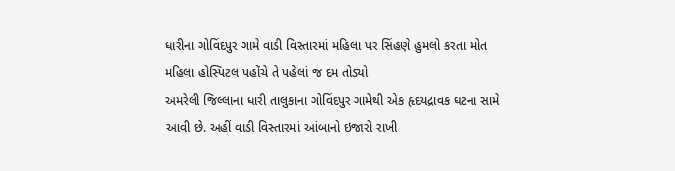ધારીના ગોવિંદપુર ગામે વાડી વિસ્તારમાં મહિલા પર સિંહણે હુમલો કરતા મોત
મહિલા હોસ્પિટલ પહોંચે તે પહેલાં જ દમ તોડ્યો
અમરેલી જિલ્લાના ધારી તાલુકાના ગોવિંદપુર ગામેથી એક હૃદયદ્રાવક ઘટના સામે આવી છે. અહીં વાડી વિસ્તારમાં આંબાનો ઇજારો રાખી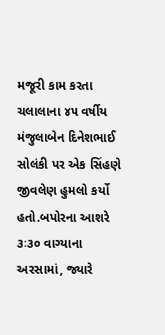મજૂરી કામ કરતા ચલાલાના ૪૫ વર્ષીય મંજુલાબેન દિનેશભાઈ સોલંકી પર એક સિંહણે જીવલેણ હુમલો કર્યો હતો.બપોરના આશરે ૩ઃ૩૦ વાગ્યાના અરસામાં, જ્યારે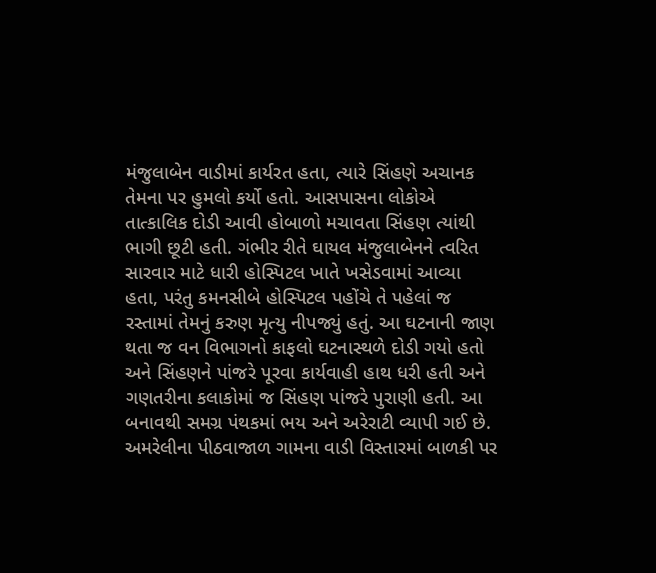મંજુલાબેન વાડીમાં કાર્યરત હતા, ત્યારે સિંહણે અચાનક તેમના પર હુમલો કર્યો હતો. આસપાસના લોકોએ તાત્કાલિક દોડી આવી હોબાળો મચાવતા સિંહણ ત્યાંથી ભાગી છૂટી હતી. ગંભીર રીતે ઘાયલ મંજુલાબેનને ત્વરિત સારવાર માટે ધારી હોસ્પિટલ ખાતે ખસેડવામાં આવ્યા હતા, પરંતુ કમનસીબે હોસ્પિટલ પહોંચે તે પહેલાં જ રસ્તામાં તેમનું કરુણ મૃત્યુ નીપજ્યું હતું. આ ઘટનાની જાણ થતા જ વન વિભાગનો કાફલો ઘટનાસ્થળે દોડી ગયો હતો અને સિંહણને પાંજરે પૂરવા કાર્યવાહી હાથ ધરી હતી અને ગણતરીના કલાકોમાં જ સિંહણ પાંજરે પુરાણી હતી. આ બનાવથી સમગ્ર પંથકમાં ભય અને અરેરાટી વ્યાપી ગઈ છે.
અમરેલીના પીઠવાજાળ ગામના વાડી વિસ્તારમાં બાળકી પર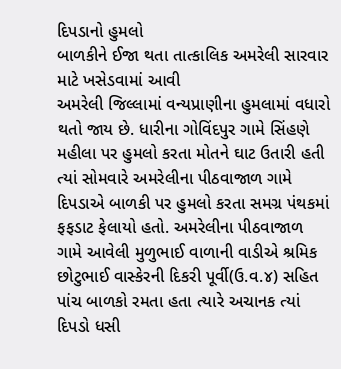દિપડાનો હુમલો
બાળકીને ઈજા થતા તાત્કાલિક અમરેલી સારવાર માટે ખસેડવામાં આવી
અમરેલી જિલ્લામાં વન્યપ્રાણીના હુમલામાં વધારો થતો જાય છે. ધારીના ગોવિંદપુર ગામે સિંહણે મહીલા પર હુમલો કરતા મોતને ઘાટ ઉતારી હતી ત્યાં સોમવારે અમરેલીના પીઠવાજાળ ગામે દિપડાએ બાળકી પર હુમલો કરતા સમગ્ર પંથકમાં ફફડાટ ફેલાયો હતો. અમરેલીના પીઠવાજાળ ગામે આવેલી મુળુભાઈ વાળાની વાડીએ શ્રમિક છોટુભાઈ વાસ્કેરની દિકરી પૂર્વી(ઉ.વ.૪) સહિત પાંચ બાળકો રમતા હતા ત્યારે અચાનક ત્યાં દિપડો ધસી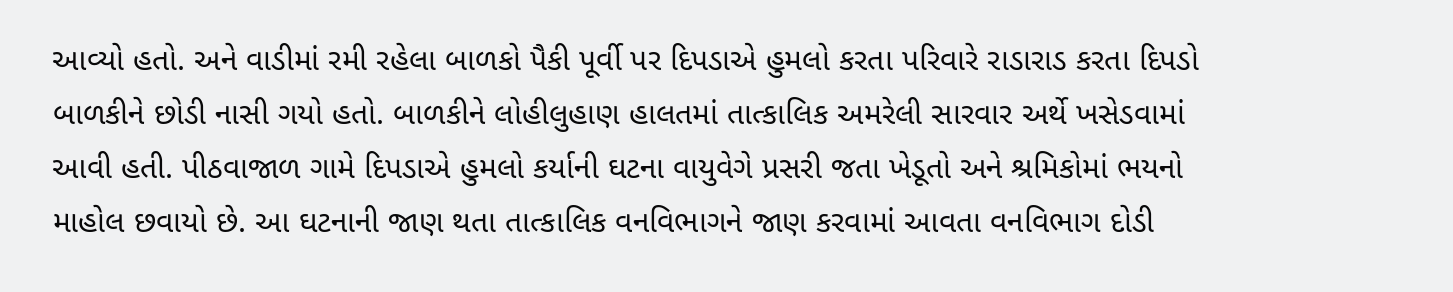આવ્યો હતો. અને વાડીમાં રમી રહેલા બાળકો પૈકી પૂર્વી પર દિપડાએ હુમલો કરતા પરિવારે રાડારાડ કરતા દિપડો બાળકીને છોડી નાસી ગયો હતો. બાળકીને લોહીલુહાણ હાલતમાં તાત્કાલિક અમરેલી સારવાર અર્થે ખસેડવામાં આવી હતી. પીઠવાજાળ ગામે દિપડાએ હુમલો કર્યાની ઘટના વાયુવેગે પ્રસરી જતા ખેડૂતો અને શ્રમિકોમાં ભયનો માહોલ છવાયો છે. આ ઘટનાની જાણ થતા તાત્કાલિક વનવિભાગને જાણ કરવામાં આવતા વનવિભાગ દોડી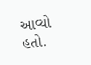આવ્યો હતો.